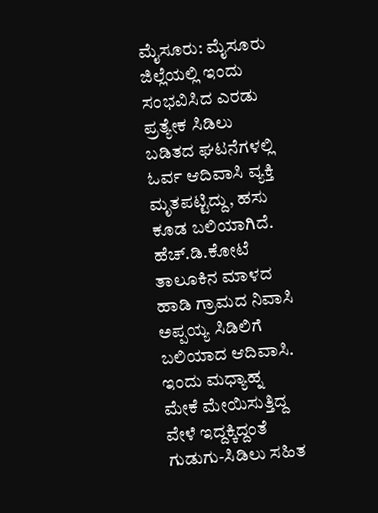ಮೈಸೂರು: ಮೈಸೂರು ಜಿಲ್ಲೆಯಲ್ಲಿ ಇಂದು ಸಂಭವಿಸಿದ ಎರಡು ಪ್ರತ್ಯೇಕ ಸಿಡಿಲು ಬಡಿತದ ಘಟನೆಗಳಲ್ಲಿ ಓರ್ವ ಆದಿವಾಸಿ ವ್ಯಕ್ತಿ ಮೃತಪಟ್ಟಿದ್ದು, ಹಸು ಕೂಡ ಬಲಿಯಾಗಿದೆ.
ಹೆಚ್.ಡಿ.ಕೋಟೆ ತಾಲೂಕಿನ ಮಾಳದ ಹಾಡಿ ಗ್ರಾಮದ ನಿವಾಸಿ ಅಪ್ಪಯ್ಯ ಸಿಡಿಲಿಗೆ ಬಲಿಯಾದ ಆದಿವಾಸಿ. ಇಂದು ಮಧ್ಯಾಹ್ನ ಮೇಕೆ ಮೇಯಿಸುತ್ತಿದ್ದ ವೇಳೆ ಇದ್ದಕ್ಕಿದ್ದಂತೆ ಗುಡುಗು-ಸಿಡಿಲು ಸಹಿತ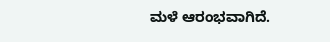ಮಳೆ ಆರಂಭವಾಗಿದೆ.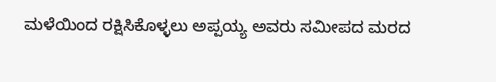ಮಳೆಯಿಂದ ರಕ್ಷಿಸಿಕೊಳ್ಳಲು ಅಪ್ಪಯ್ಯ ಅವರು ಸಮೀಪದ ಮರದ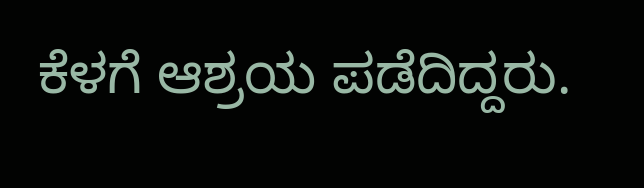ಕೆಳಗೆ ಆಶ್ರಯ ಪಡೆದಿದ್ದರು.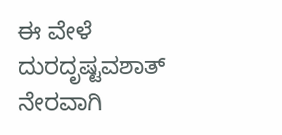ಈ ವೇಳೆ ದುರದೃಷ್ಟವಶಾತ್ ನೇರವಾಗಿ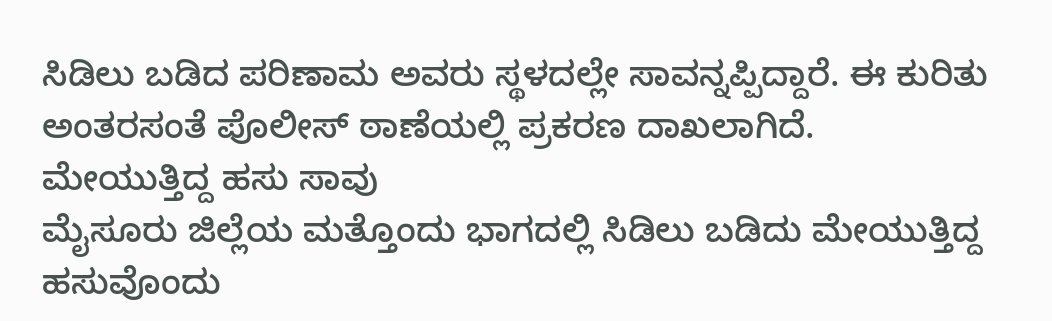ಸಿಡಿಲು ಬಡಿದ ಪರಿಣಾಮ ಅವರು ಸ್ಥಳದಲ್ಲೇ ಸಾವನ್ನಪ್ಪಿದ್ದಾರೆ. ಈ ಕುರಿತು ಅಂತರಸಂತೆ ಪೊಲೀಸ್ ಠಾಣೆಯಲ್ಲಿ ಪ್ರಕರಣ ದಾಖಲಾಗಿದೆ.
ಮೇಯುತ್ತಿದ್ದ ಹಸು ಸಾವು
ಮೈಸೂರು ಜಿಲ್ಲೆಯ ಮತ್ತೊಂದು ಭಾಗದಲ್ಲಿ ಸಿಡಿಲು ಬಡಿದು ಮೇಯುತ್ತಿದ್ದ ಹಸುವೊಂದು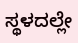ಸ್ಥಳದಲ್ಲೇ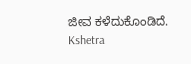ಜೀವ ಕಳೆದುಕೊಂಡಿದೆ.
Kshetra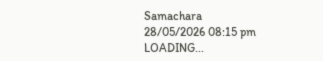Samachara
28/05/2026 08:15 pm
LOADING...